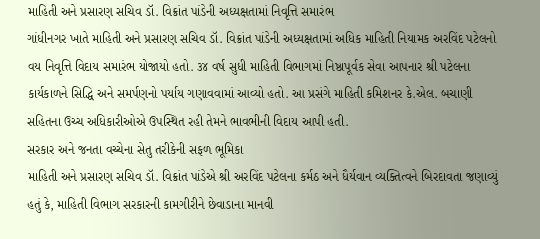માહિતી અને પ્રસારણ સચિવ ડૉ. વિક્રાંત પાંડેની અધ્યક્ષતામાં નિવૃત્તિ સમારંભ
ગાંધીનગર ખાતે માહિતી અને પ્રસારણ સચિવ ડૉ. વિક્રાંત પાંડેની અધ્યક્ષતામાં અધિક માહિતી નિયામક અરવિંદ પટેલનો વય નિવૃત્તિ વિદાય સમારંભ યોજાયો હતો. ૩૪ વર્ષ સુધી માહિતી વિભાગમાં નિષ્ઠાપૂર્વક સેવા આપનાર શ્રી પટેલના કાર્યકાળને સિદ્ધિ અને સમર્પણનો પર્યાય ગણાવવામાં આવ્યો હતો. આ પ્રસંગે માહિતી કમિશનર કે.એલ. બચાણી સહિતના ઉચ્ચ અધિકારીઓએ ઉપસ્થિત રહી તેમને ભાવભીની વિદાય આપી હતી.
સરકાર અને જનતા વચ્ચેના સેતુ તરીકેની સફળ ભૂમિકા
માહિતી અને પ્રસારણ સચિવ ડૉ. વિક્રાંત પાંડેએ શ્રી અરવિંદ પટેલના કર્મઠ અને ધૈર્યવાન વ્યક્તિત્વને બિરદાવતા જણાવ્યું હતું કે, માહિતી વિભાગ સરકારની કામગીરીને છેવાડાના માનવી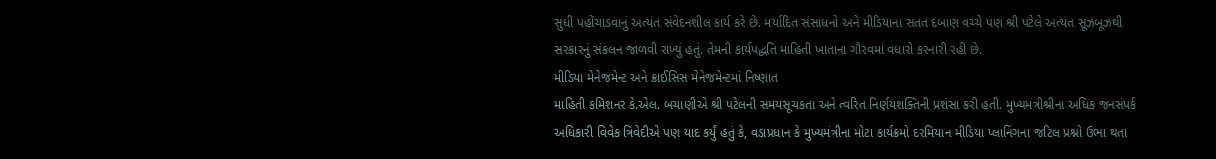સુધી પહોંચાડવાનું અત્યંત સંવેદનશીલ કાર્ય કરે છે. મર્યાદિત સંસાધનો અને મીડિયાના સતત દબાણ વચ્ચે પણ શ્રી પટેલે અત્યંત સૂઝબૂઝથી સરકારનું સંકલન જાળવી રાખ્યું હતું. તેમની કાર્યપદ્ધતિ માહિતી ખાતાના ગૌરવમાં વધારો કરનારી રહી છે.
મીડિયા મેનેજમેન્ટ અને ક્રાઈસિસ મેનેજમેન્ટમાં નિષ્ણાત
માહિતી કમિશનર કે.એલ. બચાણીએ શ્રી પટેલની સમયસૂચકતા અને ત્વરિત નિર્ણયશક્તિની પ્રશંસા કરી હતી. મુખ્યમંત્રીશ્રીના અધિક જનસંપર્ક અધિકારી વિવેક ત્રિવેદીએ પણ યાદ કર્યું હતું કે, વડાપ્રધાન કે મુખ્યમંત્રીના મોટા કાર્યક્રમો દરમિયાન મીડિયા પ્લાનિંગના જટિલ પ્રશ્નો ઉભા થતા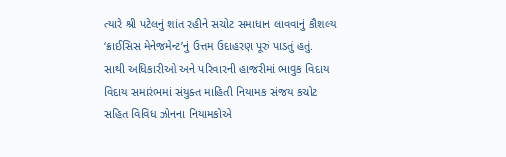ત્યારે શ્રી પટેલનું શાંત રહીને સચોટ સમાધાન લાવવાનું કૌશલ્ય ‘ક્રાઈસિસ મેનેજમેન્ટ’નું ઉત્તમ ઉદાહરણ પૂરું પાડતું હતું.
સાથી અધિકારીઓ અને પરિવારની હાજરીમાં ભાવુક વિદાય
વિદાય સમારંભમાં સંયુક્ત માહિતી નિયામક સંજય કચોટ સહિત વિવિધ ઝોનના નિયામકોએ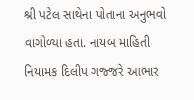શ્રી પટેલ સાથેના પોતાના અનુભવો વાગોળ્યા હતા. નાયબ માહિતી નિયામક દિલીપ ગજ્જરે આભાર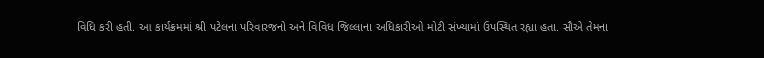વિધિ કરી હતી. આ કાર્યક્રમમાં શ્રી પટેલના પરિવારજનો અને વિવિધ જિલ્લાના અધિકારીઓ મોટી સંખ્યામાં ઉપસ્થિત રહ્યા હતા. સૌએ તેમના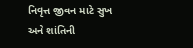નિવૃત્ત જીવન માટે સુખ અને શાંતિની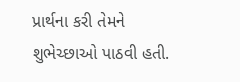પ્રાર્થના કરી તેમને શુભેચ્છાઓ પાઠવી હતી.